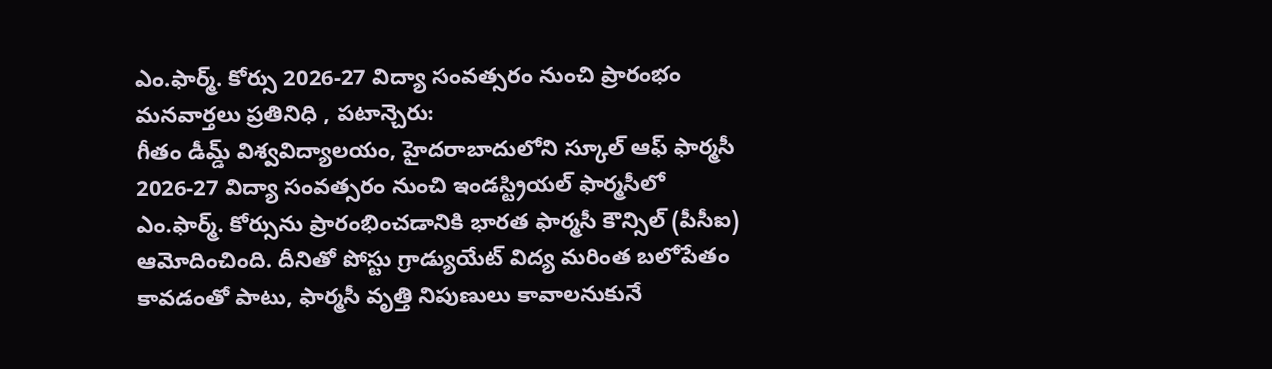ఎం.ఫార్మ్. కోర్సు 2026-27 విద్యా సంవత్సరం నుంచి ప్రారంభం
మనవార్తలు ప్రతినిధి , పటాన్చెరు:
గీతం డీమ్డ్ విశ్వవిద్యాలయం, హైదరాబాదులోని స్కూల్ ఆఫ్ ఫార్మసీ 2026-27 విద్యా సంవత్సరం నుంచి ఇండస్ట్రియల్ ఫార్మసీలో ఎం.ఫార్మ్. కోర్సును ప్రారంభించడానికి భారత ఫార్మసీ కౌన్సిల్ (పీసీఐ) ఆమోదించింది. దీనితో పోస్టు గ్రాడ్యుయేట్ విద్య మరింత బలోపేతం కావడంతో పాటు, ఫార్మసీ వృత్తి నిపుణులు కావాలనుకునే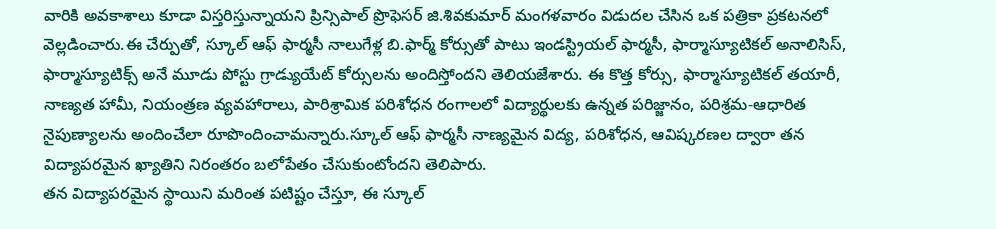వారికి అవకాశాలు కూడా విస్తరిస్తున్నాయని ప్రిన్సిపాల్ ప్రొఫెసర్ జి.శివకుమార్ మంగళవారం విడుదల చేసిన ఒక పత్రికా ప్రకటనలో వెల్లడించారు.ఈ చేర్పుతో, స్కూల్ ఆఫ్ ఫార్మసీ నాలుగేళ్ల బి.ఫార్మ్ కోర్సుతో పాటు ఇండస్ట్రియల్ ఫార్మసీ, ఫార్మాస్యూటికల్ అనాలిసిస్, ఫార్మాస్యూటిక్స్ అనే మూడు పోస్టు గ్రాడ్యుయేట్ కోర్సులను అందిస్తోందని తెలియజేశారు. ఈ కొత్త కోర్సు, ఫార్మాస్యూటికల్ తయారీ, నాణ్యత హామీ, నియంత్రణ వ్యవహారాలు, పారిశ్రామిక పరిశోధన రంగాలలో విద్యార్థులకు ఉన్నత పరిజ్జానం, పరిశ్రమ-ఆధారిత నైపుణ్యాలను అందించేలా రూపొందించామన్నారు.స్కూల్ ఆఫ్ ఫార్మసీ నాణ్యమైన విద్య, పరిశోధన, ఆవిష్కరణల ద్వారా తన విద్యాపరమైన ఖ్యాతిని నిరంతరం బలోపేతం చేసుకుంటోందని తెలిపారు.
తన విద్యాపరమైన స్థాయిని మరింత పటిష్టం చేస్తూ, ఈ స్కూల్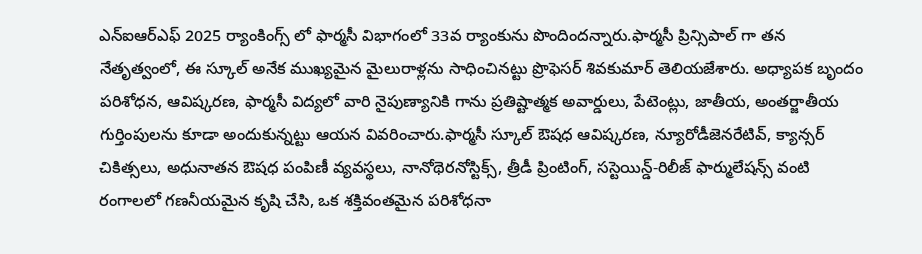ఎన్ఐఆర్ఎఫ్ 2025 ర్యాంకింగ్స్ లో ఫార్మసీ విభాగంలో 33వ ర్యాంకును పొందిందన్నారు.ఫార్మసీ ప్రిన్సిపాల్ గా తన నేతృత్వంలో, ఈ స్కూల్ అనేక ముఖ్యమైన మైలురాళ్లను సాధించినట్టు ప్రొఫెసర్ శివకుమార్ తెలియజేశారు. అధ్యాపక బృందం పరిశోధన, ఆవిష్కరణ, ఫార్మసీ విద్యలో వారి నైపుణ్యానికి గాను ప్రతిష్టాత్మక అవార్డులు, పేటెంట్లు, జాతీయ, అంతర్జాతీయ గుర్తింపులను కూడా అందుకున్నట్టు ఆయన వివరించారు.ఫార్మసీ స్కూల్ ఔషధ ఆవిష్కరణ, న్యూరోడీజెనరేటివ్, క్యాన్సర్ చికిత్సలు, అధునాతన ఔషధ పంపిణీ వ్యవస్థలు, నానోథెరనోస్టిక్స్, త్రీడీ ప్రింటింగ్, సస్టెయిన్డ్-రిలీజ్ ఫార్ములేషన్స్ వంటి రంగాలలో గణనీయమైన కృషి చేసి, ఒక శక్తివంతమైన పరిశోధనా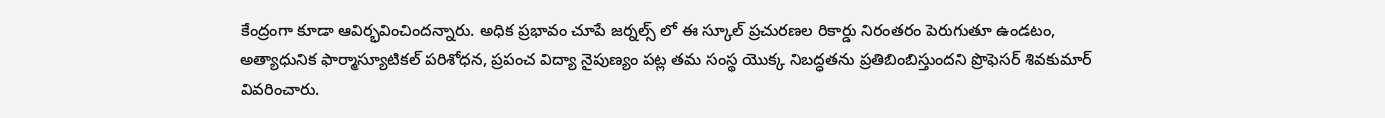కేంద్రంగా కూడా ఆవిర్భవించిందన్నారు. అధిక ప్రభావం చూపే జర్నల్స్ లో ఈ స్కూల్ ప్రచురణల రికార్డు నిరంతరం పెరుగుతూ ఉండటం, అత్యాధునిక ఫార్మాస్యూటికల్ పరిశోధన, ప్రపంచ విద్యా నైపుణ్యం పట్ల తమ సంస్థ యొక్క నిబద్ధతను ప్రతిబింబిస్తుందని ప్రొఫెసర్ శివకుమార్ వివరించారు.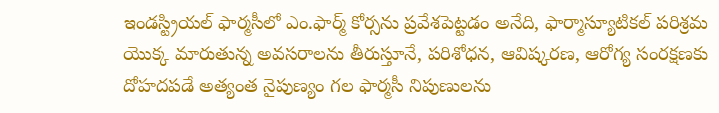ఇండస్ట్రియల్ ఫార్మసీలో ఎం.ఫార్మ్ కోర్సను ప్రవేశపెట్టడం అనేది, ఫార్మాస్యూటికల్ పరిశ్రమ యొక్క మారుతున్న అవసరాలను తీరుస్తూనే, పరిశోధన, ఆవిష్కరణ, ఆరోగ్య సంరక్షణకు దోహదపడే అత్యంత నైపుణ్యం గల ఫార్మసీ నిపుణులను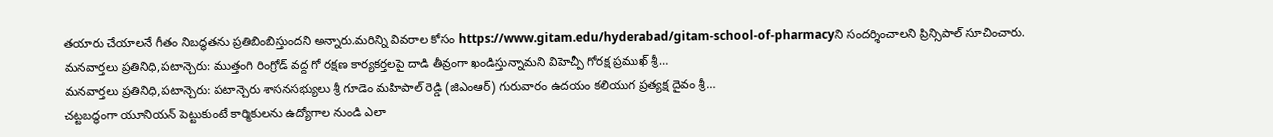తయారు చేయాలనే గీతం నిబద్ధతను ప్రతిబింబిస్తుందని అన్నారు.మరిన్ని వివరాల కోసం https://www.gitam.edu/hyderabad/gitam-school-of-pharmacyని సందర్శించాలని ప్రిన్సిపాల్ సూచించారు.
మనవార్తలు ప్రతినిధి,పటాన్చెరు: ముత్తంగి రింగ్రోడ్ వద్ద గో రక్షణ కార్యకర్తలపై దాడి తీవ్రంగా ఖండిస్తున్నామని విహెచ్పీ గోరక్ష ప్రముఖ్ శ్రీ…
మనవార్తలు ప్రతినిధి,పటాన్చెరు: పటాన్చెరు శాసనసభ్యులు శ్రీ గూడెం మహిపాల్ రెడ్డి (జిఎంఆర్) గురువారం ఉదయం కలియుగ ప్రత్యక్ష దైవం శ్రీ…
చట్టబద్ధంగా యూనియన్ పెట్టుకుంటే కార్మికులను ఉద్యోగాల నుండి ఎలా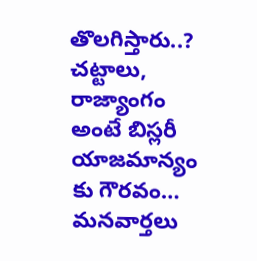తొలగిస్తారు..? చట్టాలు, రాజ్యాంగం అంటే బిస్లరీ యాజమాన్యం కు గౌరవం…
మనవార్తలు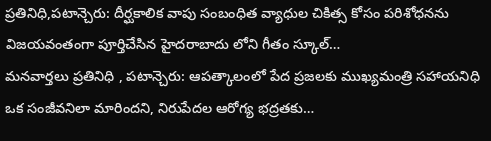ప్రతినిధి,పటాన్చెరు: దీర్ఘకాలిక వాపు సంబంధిత వ్యాధుల చికిత్స కోసం పరిశోధనను విజయవంతంగా పూర్తిచేసిన హైదరాబాదు లోని గీతం స్కూల్…
మనవార్తలు ప్రతినిధి , పటాన్చెరు: ఆపత్కాలంలో పేద ప్రజలకు ముఖ్యమంత్రి సహాయనిధి ఒక సంజీవనిలా మారిందని, నిరుపేదల ఆరోగ్య భద్రతకు…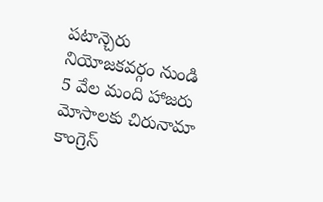పటాన్చెరు నియోజకవర్గం నుండి 5 వేల మంది హాజరు మోసాలకు చిరునామా కాంగ్రెస్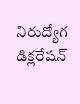నిరుద్యోగ డిక్లరేషన్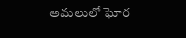అమలులో ఘోర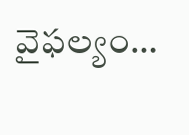వైఫల్యం…